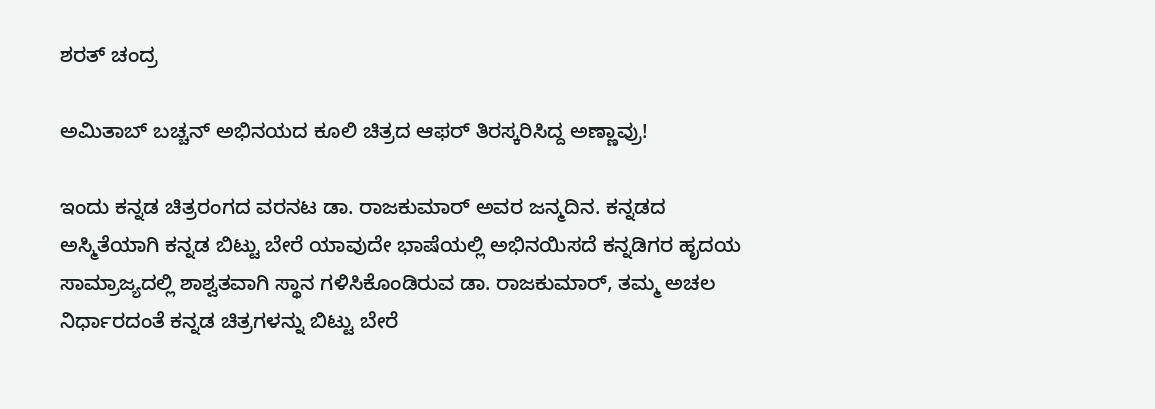ಶರತ್ ಚಂದ್ರ

ಅಮಿತಾಬ್ ಬಚ್ಚನ್ ಅಭಿನಯದ ಕೂಲಿ ಚಿತ್ರದ ಆಫರ್ ತಿರಸ್ಕರಿಸಿದ್ದ ಅಣ್ಣಾವ್ರು!

ಇಂದು ಕನ್ನಡ ಚಿತ್ರರಂಗದ ವರನಟ ಡಾ. ರಾಜಕುಮಾರ್ ಅವರ ಜನ್ಮದಿನ. ಕನ್ನಡದ ಅಸ್ಮಿತೆಯಾಗಿ ಕನ್ನಡ ಬಿಟ್ಟು ಬೇರೆ ಯಾವುದೇ ಭಾಷೆಯಲ್ಲಿ ಅಭಿನಯಿಸದೆ ಕನ್ನಡಿಗರ ಹೃದಯ ಸಾಮ್ರಾಜ್ಯದಲ್ಲಿ ಶಾಶ್ವತವಾಗಿ ಸ್ಥಾನ ಗಳಿಸಿಕೊಂಡಿರುವ ಡಾ. ರಾಜಕುಮಾರ್, ತಮ್ಮ ಅಚಲ ನಿರ್ಧಾರದಂತೆ ಕನ್ನಡ ಚಿತ್ರಗಳನ್ನು ಬಿಟ್ಟು ಬೇರೆ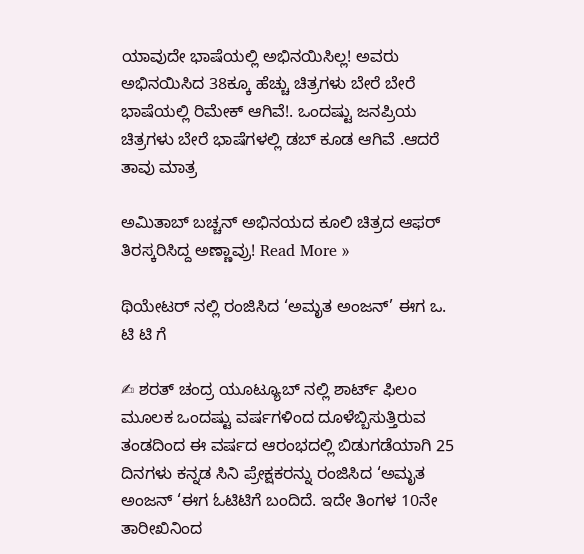ಯಾವುದೇ ಭಾಷೆಯಲ್ಲಿ ಅಭಿನಯಿಸಿಲ್ಲ! ಅವರು ಅಭಿನಯಿಸಿದ 38ಕ್ಕೂ ಹೆಚ್ಚು ಚಿತ್ರಗಳು ಬೇರೆ ಬೇರೆ ಭಾಷೆಯಲ್ಲಿ ರಿಮೇಕ್ ಆಗಿವೆ!. ಒಂದಷ್ಟು ಜನಪ್ರಿಯ ಚಿತ್ರಗಳು ಬೇರೆ ಭಾಷೆಗಳಲ್ಲಿ ಡಬ್ ಕೂಡ ಆಗಿವೆ .ಆದರೆ ತಾವು ಮಾತ್ರ

ಅಮಿತಾಬ್ ಬಚ್ಚನ್ ಅಭಿನಯದ ಕೂಲಿ ಚಿತ್ರದ ಆಫರ್ ತಿರಸ್ಕರಿಸಿದ್ದ ಅಣ್ಣಾವ್ರು! Read More »

ಥಿಯೇಟರ್ ನಲ್ಲಿ ರಂಜಿಸಿದ ‘ಅಮೃತ ಅಂಜನ್’ ಈಗ ಒ. ಟಿ ಟಿ ಗೆ

✍ ಶರತ್ ಚಂದ್ರ ಯೂಟ್ಯೂಬ್ ನಲ್ಲಿ ಶಾರ್ಟ್ ಫಿಲಂ ಮೂಲಕ ಒಂದಷ್ಟು ವರ್ಷಗಳಿಂದ ದೂಳೆಬ್ಬಿಸುತ್ತಿರುವ ತಂಡದಿಂದ ಈ ವರ್ಷದ ಆರಂಭದಲ್ಲಿ ಬಿಡುಗಡೆಯಾಗಿ 25 ದಿನಗಳು ಕನ್ನಡ ಸಿನಿ ಪ್ರೇಕ್ಷಕರನ್ನು ರಂಜಿಸಿದ ‘ಅಮೃತ ಅಂಜನ್ ‘ಈಗ ಓಟಿಟಿಗೆ ಬಂದಿದೆ. ಇದೇ ತಿಂಗಳ 10ನೇ ತಾರೀಖಿನಿಂದ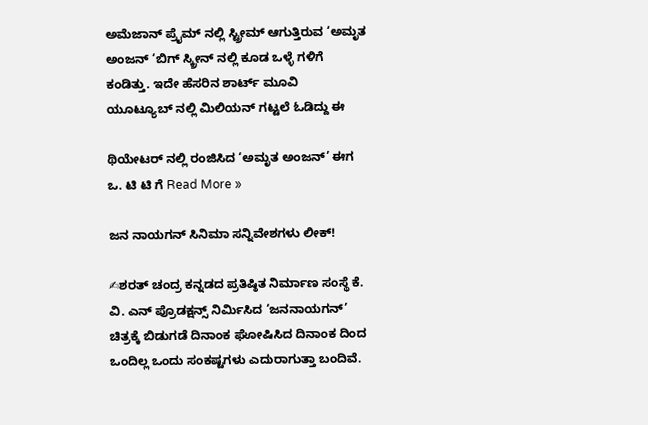ಅಮೆಜಾನ್ ಪ್ರೈಮ್ ನಲ್ಲಿ ಸ್ಟ್ರೀಮ್ ಆಗುತ್ತಿರುವ ‘ಅಮೃತ ಅಂಜನ್ ‘ಬಿಗ್ ಸ್ಕ್ರೀನ್ ನಲ್ಲಿ ಕೂಡ ಒಳ್ಳೆ ಗಳಿಗೆ ಕಂಡಿತ್ತು. ಇದೇ ಹೆಸರಿನ ಶಾರ್ಟ್ ಮೂವಿ ಯೂಟ್ಯೂಬ್ ನಲ್ಲಿ ಮಿಲಿಯನ್ ಗಟ್ಟಲೆ ಓಡಿದ್ದು ಈ

ಥಿಯೇಟರ್ ನಲ್ಲಿ ರಂಜಿಸಿದ ‘ಅಮೃತ ಅಂಜನ್’ ಈಗ ಒ. ಟಿ ಟಿ ಗೆ Read More »

ಜನ ನಾಯಗನ್ ಸಿನಿಮಾ ಸನ್ನಿವೇಶಗಳು ಲೀಕ್!

✍ಶರತ್ ಚಂದ್ರ ಕನ್ನಡದ ಪ್ರತಿಷ್ಠಿತ ನಿರ್ಮಾಣ ಸಂಸ್ಥೆ ಕೆ. ವಿ. ಎನ್ ಪ್ರೊಡಕ್ಷನ್ಸ್ ನಿರ್ಮಿಸಿದ ‘ಜನನಾಯಗನ್’ ಚಿತ್ರಕ್ಕೆ ಬಿಡುಗಡೆ ದಿನಾಂಕ ಘೋಷಿಸಿದ ದಿನಾಂಕ ದಿಂದ ಒಂದಿಲ್ಲ ಒಂದು ಸಂಕಷ್ಟಗಳು ಎದುರಾಗುತ್ತಾ ಬಂದಿವೆ.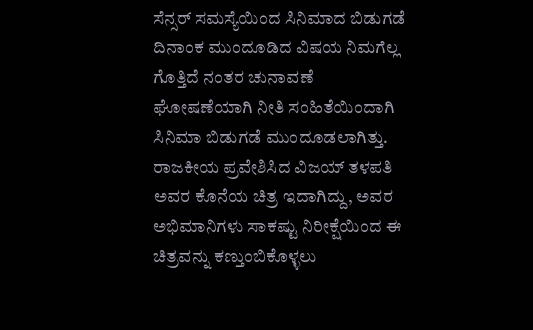ಸೆನ್ಸರ್ ಸಮಸ್ಯೆಯಿಂದ ಸಿನಿಮಾದ ಬಿಡುಗಡೆ ದಿನಾಂಕ ಮುಂದೂಡಿದ ವಿಷಯ ನಿಮಗೆಲ್ಲ ಗೊತ್ತಿದೆ ನಂತರ ಚುನಾವಣೆ ಘೋಷಣೆಯಾಗಿ ನೀತಿ ಸಂಹಿತೆಯಿಂದಾಗಿ ಸಿನಿಮಾ ಬಿಡುಗಡೆ ಮುಂದೂಡಲಾಗಿತ್ತು. ರಾಜಕೀಯ ಪ್ರವೇಶಿಸಿದ ವಿಜಯ್ ತಳಪತಿ ಅವರ ಕೊನೆಯ ಚಿತ್ರ ಇದಾಗಿದ್ದು, ಅವರ ಅಭಿಮಾನಿಗಳು ಸಾಕಷ್ಟು ನಿರೀಕ್ಷೆಯಿಂದ ಈ ಚಿತ್ರವನ್ನು ಕಣ್ತುಂಬಿಕೊಳ್ಳಲು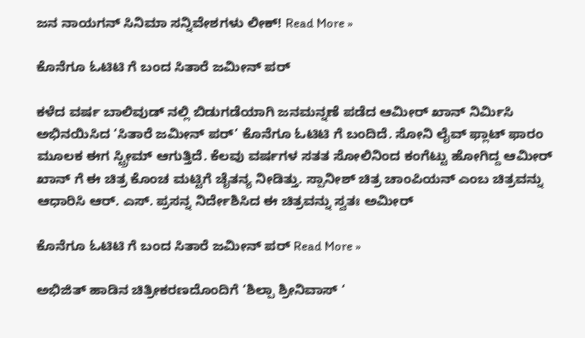ಜನ ನಾಯಗನ್ ಸಿನಿಮಾ ಸನ್ನಿವೇಶಗಳು ಲೀಕ್! Read More »

ಕೊನೆಗೂ ಓಟಿಟಿ ಗೆ ಬಂದ ಸಿತಾರೆ ಜಮೀನ್ ಪರ್

ಕಳೆದ ವರ್ಷ ಬಾಲಿವುಡ್ ನಲ್ಲಿ ಬಿಡುಗಡೆಯಾಗಿ ಜನಮನ್ನಣೆ ಪಡೆದ ಆಮೀರ್ ಖಾನ್ ನಿರ್ಮಿಸಿ ಅಭಿನಯಿಸಿದ ‘ಸಿತಾರೆ ಜಮೀನ್ ಪರ್’ ಕೊನೆಗೂ ಓಟಿಟಿ ಗೆ ಬಂದಿದೆ. ಸೋನಿ ಲೈವ್ ಫ್ಲಾಟ್ ಫಾರಂ ಮೂಲಕ ಈಗ ಸ್ಟ್ರೀಮ್ ಆಗುತ್ತಿದೆ. ಕೆಲವು ವರ್ಷಗಳ ಸತತ ಸೋಲಿನಿಂದ ಕಂಗೆಟ್ಟು ಹೋಗಿದ್ದ ಆಮೀರ್ ಖಾನ್ ಗೆ ಈ ಚಿತ್ರ ಕೊಂಚ ಮಟ್ಟಿಗೆ ಚೈತನ್ಯ ನೀಡಿತ್ತು. ಸ್ಪಾನೀಶ್ ಚಿತ್ರ ಚಾಂಪಿಯನ್ ಎಂಬ ಚಿತ್ರವನ್ನು ಆಧಾರಿಸಿ ಆರ್. ಎಸ್. ಪ್ರಸನ್ನ ನಿರ್ದೇಶಿಸಿದ ಈ ಚಿತ್ರವನ್ನು ಸ್ವತಃ ಅಮೀರ್

ಕೊನೆಗೂ ಓಟಿಟಿ ಗೆ ಬಂದ ಸಿತಾರೆ ಜಮೀನ್ ಪರ್ Read More »

ಅಭಿಜಿತ್ ಹಾಡಿನ ಚಿತ್ರೀಕರಣದೊಂದಿಗೆ ‘ಶಿಲ್ಪಾ ಶ್ರೀನಿವಾಸ್ ‘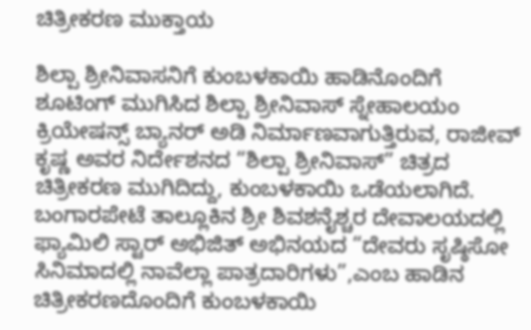ಚಿತ್ರೀಕರಣ ಮುಕ್ತಾಯ

ಶಿಲ್ಪಾ ಶ್ರೀನಿವಾಸನಿಗೆ ಕುಂಬಳಕಾಯಿ ಹಾಡಿನೊಂದಿಗೆ ಶೂಟಿಂಗ್ ಮುಗಿಸಿದ ಶಿಲ್ಪಾ ಶ್ರೀನಿವಾಸ್ ಸ್ನೇಹಾಲಯಂ ಕ್ರಿಯೇಷನ್ಸ್ ಬ್ಯಾನರ್ ಅಡಿ ನಿರ್ಮಾಣವಾಗುತ್ತಿರುವ, ರಾಜೀವ್ ಕೃಷ್ಣ ಅವರ ನಿರ್ದೇಶನದ “ಶಿಲ್ಪಾ ಶ್ರೀನಿವಾಸ್” ಚಿತ್ರದ ಚಿತ್ರೀಕರಣ ಮುಗಿದಿದ್ದು, ಕುಂಬಳಕಾಯಿ ಒಡೆಯಲಾಗಿದೆ. ಬಂಗಾರಪೇಟೆ ತಾಲ್ಲೂಕಿನ ಶ್ರೀ ಶಿವಶನೈಶ್ಚರ ದೇವಾಲಯದಲ್ಲಿ ಫ್ಯಾಮಿಲಿ ಸ್ಟಾರ್ ಅಭಿಜಿತ್ ಅಭಿನಯದ “ದೇವರು ಸೃಷ್ಠಿಸೋ ಸಿನಿಮಾದಲ್ಲಿ ನಾವೆಲ್ಲಾ ಪಾತ್ರದಾರಿಗಳು”,ಎಂಬ ಹಾಡಿನ ಚಿತ್ರೀಕರಣದೊಂದಿಗೆ ಕುಂಬಳಕಾಯಿ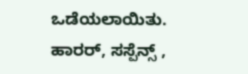ಒಡೆಯಲಾಯಿತು. ಹಾರರ್, ಸಸ್ಪೆನ್ಸ್ ,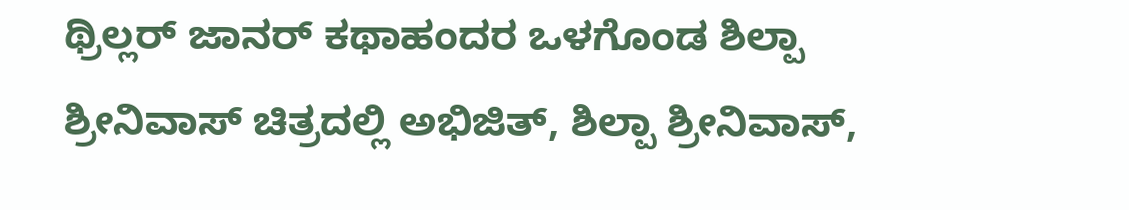ಥ್ರಿಲ್ಲರ್ ಜಾನರ್ ಕಥಾಹಂದರ ಒಳಗೊಂಡ ಶಿಲ್ಪಾ ಶ್ರೀನಿವಾಸ್ ಚಿತ್ರದಲ್ಲಿ ಅಭಿಜಿತ್, ಶಿಲ್ಪಾ ಶ್ರೀನಿವಾಸ್,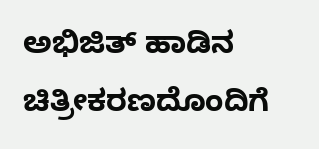ಅಭಿಜಿತ್ ಹಾಡಿನ ಚಿತ್ರೀಕರಣದೊಂದಿಗೆ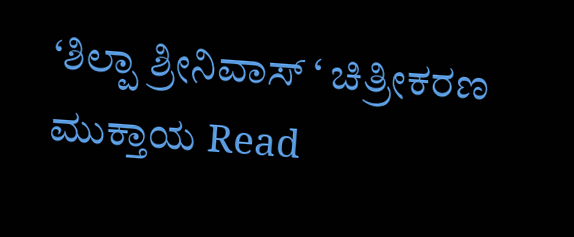‘ಶಿಲ್ಪಾ ಶ್ರೀನಿವಾಸ್ ‘ ಚಿತ್ರೀಕರಣ ಮುಕ್ತಾಯ Read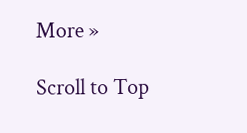More »

Scroll to Top